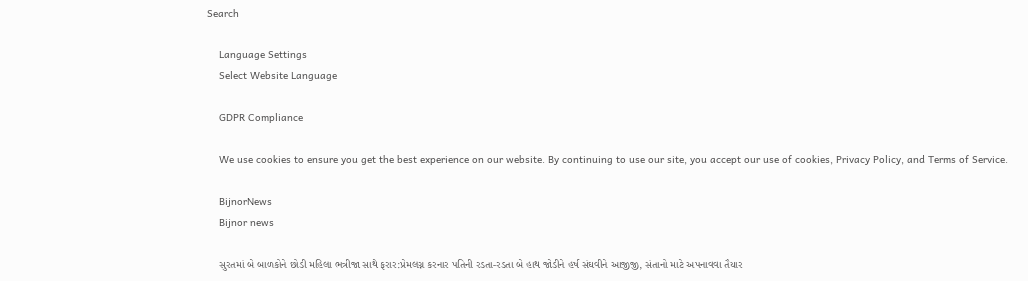Search

    Language Settings
    Select Website Language

    GDPR Compliance

    We use cookies to ensure you get the best experience on our website. By continuing to use our site, you accept our use of cookies, Privacy Policy, and Terms of Service.

    BijnorNews
    Bijnor news

    સુરતમાં બે બાળકોને છોડી મહિલા ભત્રીજા સાથે ફરાર:પ્રેમલગ્ન કરનાર પતિની રડતા-રડતા બે હાથ જોડીને હર્ષ સંઘવીને આજીજી, સંતાનો માટે અપનાવવા તૈયાર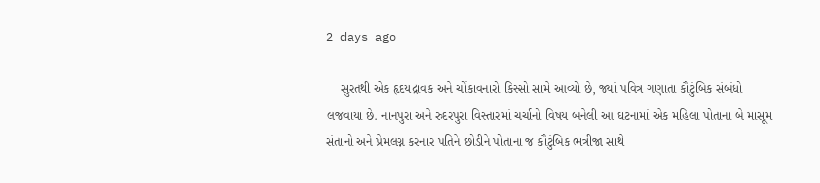2 days ago

    સુરતથી એક હૃદયદ્રાવક અને ચોંકાવનારો કિસ્સો સામે આવ્યો છે, જ્યાં પવિત્ર ગણાતા કૌટુંબિક સંબંધો લજવાયા છે. નાનપુરા અને રુદરપુરા વિસ્તારમાં ચર્ચાનો વિષય બનેલી આ ઘટનામાં એક મહિલા પોતાના બે માસૂમ સંતાનો અને પ્રેમલગ્ન કરનાર પતિને છોડીને પોતાના જ કૌટુંબિક ભત્રીજા સાથે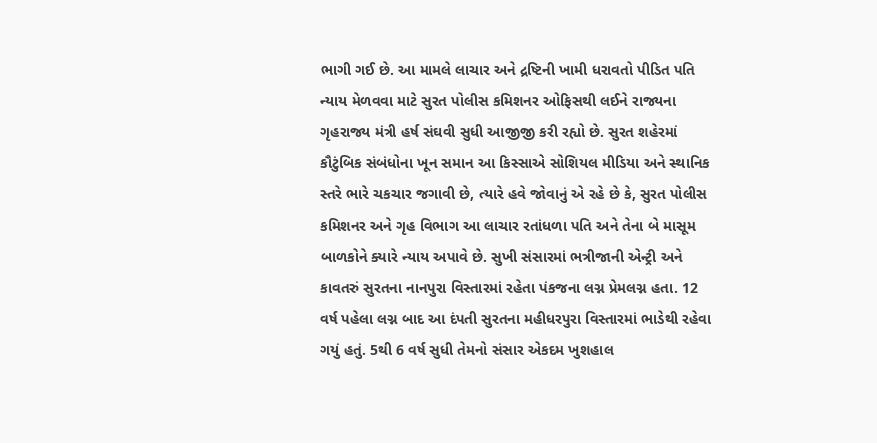ભાગી ગઈ છે. આ મામલે લાચાર અને દ્રષ્ટિની ખામી ધરાવતો પીડિત પતિ ન્યાય મેળવવા માટે સુરત પોલીસ કમિશનર ઓફિસથી લઈને રાજ્યના ગૃહરાજ્ય મંત્રી હર્ષ સંઘવી સુધી આજીજી કરી રહ્યો છે. સુરત શહેરમાં કૌટુંબિક સંબંધોના ખૂન સમાન આ કિસ્સાએ સોશિયલ મીડિયા અને સ્થાનિક સ્તરે ભારે ચકચાર જગાવી છે, ત્યારે હવે જોવાનું એ રહે છે કે, સુરત પોલીસ કમિશનર અને ગૃહ વિભાગ આ લાચાર રતાંધળા પતિ અને તેના બે માસૂમ બાળકોને ક્યારે ન્યાય અપાવે છે. સુખી સંસારમાં ભત્રીજાની એન્ટ્રી અને કાવતરું સુરતના નાનપુરા વિસ્તારમાં રહેતા પંકજના લગ્ન પ્રેમલગ્ન હતા. 12 વર્ષ પહેલા લગ્ન બાદ આ દંપતી સુરતના મહીધરપુરા વિસ્તારમાં ભાડેથી રહેવા ગયું હતું. 5થી 6 વર્ષ સુધી તેમનો સંસાર એકદમ ખુશહાલ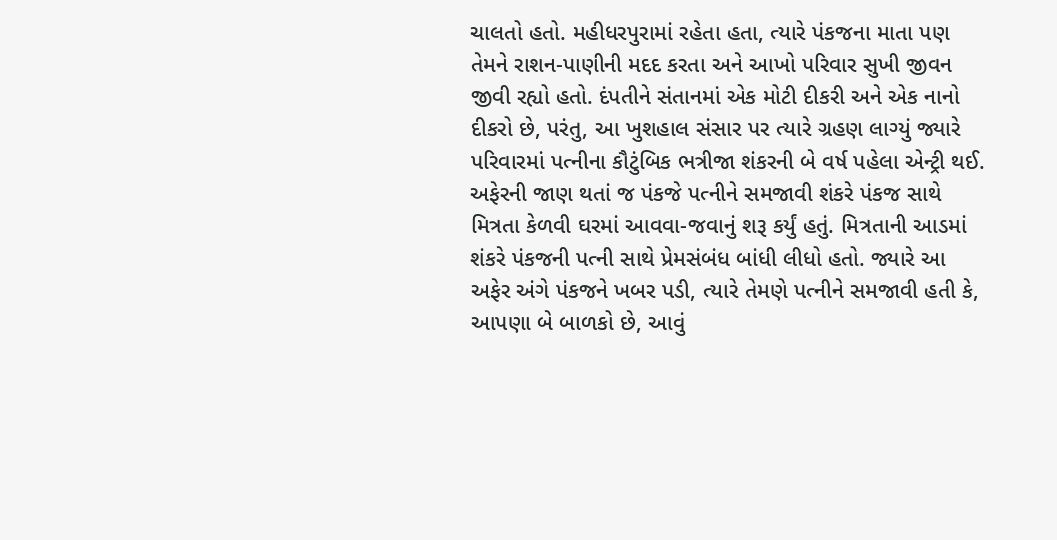ચાલતો હતો. મહીધરપુરામાં રહેતા હતા, ત્યારે પંકજના માતા પણ તેમને રાશન-પાણીની મદદ કરતા અને આખો પરિવાર સુખી જીવન જીવી રહ્યો હતો. દંપતીને સંતાનમાં એક મોટી દીકરી અને એક નાનો દીકરો છે, પરંતુ, આ ખુશહાલ સંસાર પર ત્યારે ગ્રહણ લાગ્યું જ્યારે પરિવારમાં પત્નીના કૌટુંબિક ભત્રીજા શંકરની બે વર્ષ પહેલા એન્ટ્રી થઈ. અફેરની જાણ થતાં જ પંકજે પત્નીને સમજાવી શંકરે પંકજ સાથે મિત્રતા કેળવી ઘરમાં આવવા-જવાનું શરૂ કર્યું હતું. મિત્રતાની આડમાં શંકરે પંકજની પત્ની સાથે પ્રેમસંબંધ બાંધી લીધો હતો. જ્યારે આ અફેર અંગે પંકજને ખબર પડી, ત્યારે તેમણે પત્નીને સમજાવી હતી કે, આપણા બે બાળકો છે, આવું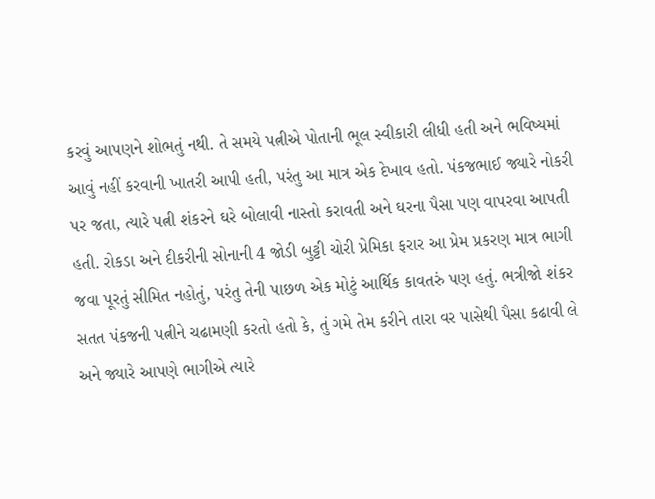કરવું આપણને શોભતું નથી. તે સમયે પત્નીએ પોતાની ભૂલ સ્વીકારી લીધી હતી અને ભવિષ્યમાં આવું નહીં કરવાની ખાતરી આપી હતી, પરંતુ આ માત્ર એક દેખાવ હતો. પંકજભાઈ જ્યારે નોકરી પર જતા, ત્યારે પત્ની શંકરને ઘરે બોલાવી નાસ્તો કરાવતી અને ઘરના પૈસા પણ વાપરવા આપતી હતી. રોકડા અને દીકરીની સોનાની 4 જોડી બુટ્ટી ચોરી પ્રેમિકા ફરાર આ પ્રેમ પ્રકરણ માત્ર ભાગી જવા પૂરતું સીમિત નહોતું, પરંતુ તેની પાછળ એક મોટું આર્થિક કાવતરું પણ હતું. ભત્રીજો શંકર સતત પંકજની પત્નીને ચઢામણી કરતો હતો કે, તું ગમે તેમ કરીને તારા વર પાસેથી પૈસા કઢાવી લે અને જ્યારે આપણે ભાગીએ ત્યારે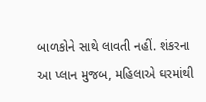બાળકોને સાથે લાવતી નહીં. શંકરના આ પ્લાન મુજબ, મહિલાએ ઘરમાંથી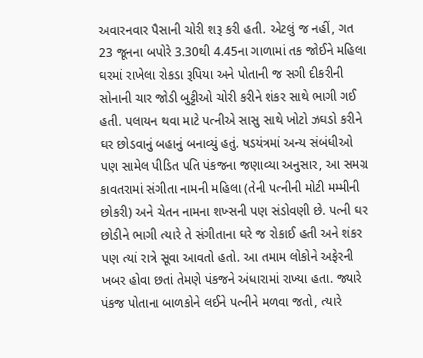અવારનવાર પૈસાની ચોરી શરૂ કરી હતી. એટલું જ નહીં, ગત 23 જૂનના બપોરે 3.30થી 4.45ના ગાળામાં તક જોઈને મહિલા ઘરમાં રાખેલા રોકડા રૂપિયા અને પોતાની જ સગી દીકરીની સોનાની ચાર જોડી બુટ્ટીઓ ચોરી કરીને શંકર સાથે ભાગી ગઈ હતી. પલાયન થવા માટે પત્નીએ સાસુ સાથે ખોટો ઝઘડો કરીને ઘર છોડવાનું બહાનું બનાવ્યું હતું. ષડયંત્રમાં અન્ય સંબંધીઓ પણ સામેલ પીડિત પતિ પંકજના જણાવ્યા અનુસાર, આ સમગ્ર કાવતરામાં સંગીતા નામની મહિલા (તેની પત્નીની મોટી મમ્મીની છોકરી) અને ચેતન નામના શખ્સની પણ સંડોવણી છે. પત્ની ઘર છોડીને ભાગી ત્યારે તે સંગીતાના ઘરે જ રોકાઈ હતી અને શંકર પણ ત્યાં રાત્રે સૂવા આવતો હતો. આ તમામ લોકોને અફેરની ખબર હોવા છતાં તેમણે પંકજને અંધારામાં રાખ્યા હતા. જ્યારે પંકજ પોતાના બાળકોને લઈને પત્નીને મળવા જતો, ત્યારે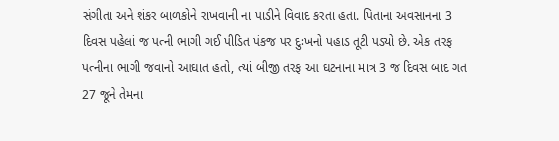સંગીતા અને શંકર બાળકોને રાખવાની ના પાડીને વિવાદ કરતા હતા. પિતાના અવસાનના 3 દિવસ પહેલાં જ પત્ની ભાગી ગઈ પીડિત પંકજ પર દુઃખનો પહાડ તૂટી પડ્યો છે. એક તરફ પત્નીના ભાગી જવાનો આઘાત હતો, ત્યાં બીજી તરફ આ ઘટનાના માત્ર 3 જ દિવસ બાદ ગત 27 જૂને તેમના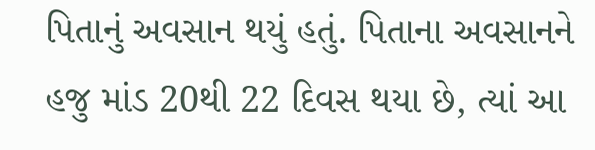પિતાનું અવસાન થયું હતું. પિતાના અવસાનને હજુ માંડ 20થી 22 દિવસ થયા છે, ત્યાં આ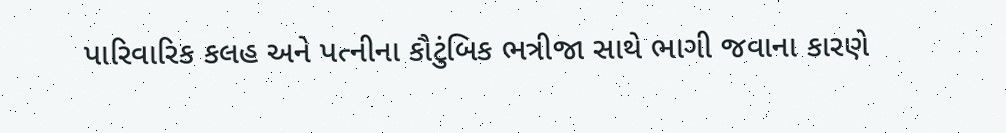પારિવારિક કલહ અને પત્નીના કૌટુંબિક ભત્રીજા સાથે ભાગી જવાના કારણે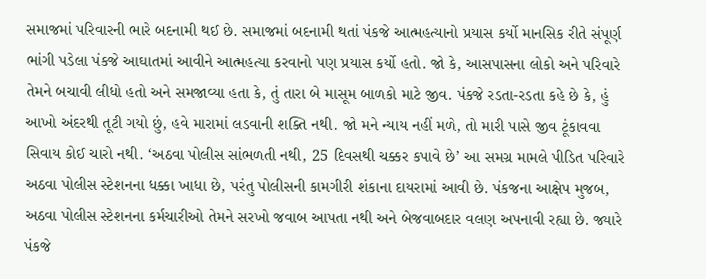સમાજમાં પરિવારની ભારે બદનામી થઈ છે. સમાજમાં બદનામી થતાં પંકજે આત્મહત્યાનો પ્રયાસ કર્યો માનસિક રીતે સંપૂર્ણ ભાંગી પડેલા પંકજે આઘાતમાં આવીને આત્મહત્યા કરવાનો પણ પ્રયાસ કર્યો હતો. જો કે, આસપાસના લોકો અને પરિવારે તેમને બચાવી લીધો હતો અને સમજાવ્યા હતા કે, તું તારા બે માસૂમ બાળકો માટે જીવ. પંકજે રડતા-રડતા કહે છે કે, હું આખો અંદરથી તૂટી ગયો છું, હવે મારામાં લડવાની શક્તિ નથી. જો મને ન્યાય નહીં મળે, તો મારી પાસે જીવ ટૂંકાવવા સિવાય કોઈ ચારો નથી. ‘અઠવા પોલીસ સાંભળતી નથી, 25 દિવસથી ચક્કર કપાવે છે’ આ સમગ્ર મામલે પીડિત પરિવારે અઠવા પોલીસ સ્ટેશનના ધક્કા ખાધા છે, પરંતુ પોલીસની કામગીરી શંકાના દાયરામાં આવી છે. પંકજના આક્ષેપ મુજબ, અઠવા પોલીસ સ્ટેશનના કર્મચારીઓ તેમને સરખો જવાબ આપતા નથી અને બેજવાબદાર વલણ અપનાવી રહ્યા છે. જ્યારે પંકજે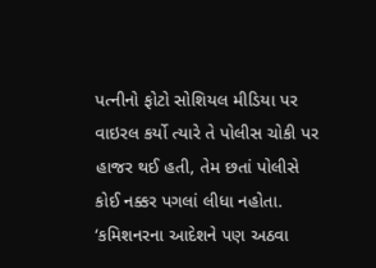પત્નીનો ફોટો સોશિયલ મીડિયા પર વાઇરલ કર્યો ત્યારે તે પોલીસ ચોકી પર હાજર થઈ હતી, તેમ છતાં પોલીસે કોઈ નક્કર પગલાં લીધા નહોતા. ‘કમિશનરના આદેશને પણ અઠવા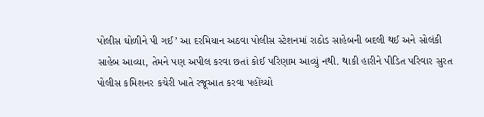પોલીસ ઘોળીને પી ગઈ’ આ દરમિયાન અઠવા પોલીસ સ્ટેશનમાં રાઠોડ સાહેબની બદલી થઈ અને સોલંકી સાહેબ આવ્યા, તેમને પણ અપીલ કરવા છતાં કોઈ પરિણામ આવ્યું નથી. થાકી હારીને પીડિત પરિવાર સુરત પોલીસ કમિશનર કચેરી ખાતે રજૂઆત કરવા પહોંચ્યો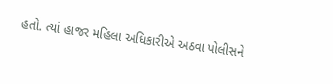હતો. ત્યાં હાજર મહિલા અધિકારીએ અઠવા પોલીસને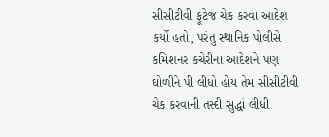સીસીટીવી ફૂટેજ ચેક કરવા આદેશ કર્યો હતો, પરંતુ સ્થાનિક પોલીસે કમિશનર કચેરીના આદેશને પણ ઘોળીને પી લીધો હોય તેમ સીસીટીવી ચેક કરવાની તસ્દી સુદ્ધાં લીધી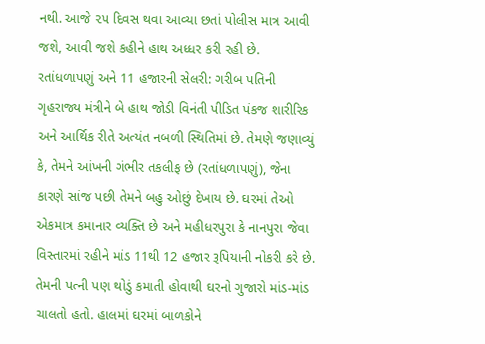નથી. આજે ૨૫ દિવસ થવા આવ્યા છતાં પોલીસ માત્ર આવી જશે, આવી જશે કહીને હાથ અધ્ધર કરી રહી છે. રતાંધળાપણું અને 11 હજારની સેલરી: ગરીબ પતિની ગૃહરાજ્ય મંત્રીને બે હાથ જોડી વિનંતી પીડિત પંકજ શારીરિક અને આર્થિક રીતે અત્યંત નબળી સ્થિતિમાં છે. તેમણે જણાવ્યું કે, તેમને આંખની ગંભીર તકલીફ છે (રતાંધળાપણું), જેના કારણે સાંજ પછી તેમને બહુ ઓછું દેખાય છે. ઘરમાં તેઓ એકમાત્ર કમાનાર વ્યક્તિ છે અને મહીધરપુરા કે નાનપુરા જેવા વિસ્તારમાં રહીને માંડ 11થી 12 હજાર રૂપિયાની નોકરી કરે છે. તેમની પત્ની પણ થોડું કમાતી હોવાથી ઘરનો ગુજારો માંડ-માંડ ચાલતો હતો. હાલમાં ઘરમાં બાળકોને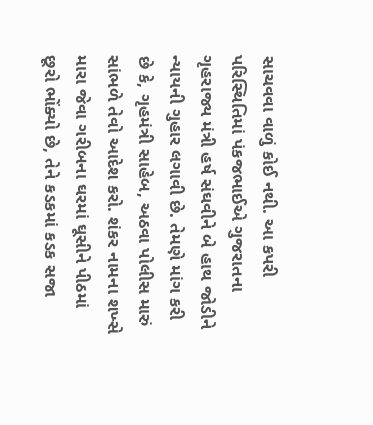સાચવવા વાળું કોઈ નથી. આ કપરી પરિસ્થિતિમાં પંકજભાઈએ ગુજરાતના ગૃહરાજ્ય મંત્રી હર્ષ સંઘવીને બે હાથ જોડીને ન્યાયની ગુહાર લગાવી છે. તેમણે માંગ કરી છે કે, ગૃહમંત્રી સાહેબ, અઠવા પોલીસ મારું સાંભળે તેવો આદેશ કરો. શંકર નામના શખ્સે મારા જેવા ગરીબના ઘરમાં ઘૂસીને પીઠમાં છૂરો ભોંક્યો છે, તેને કડકમાં કડક સજા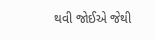થવી જોઈએ જેથી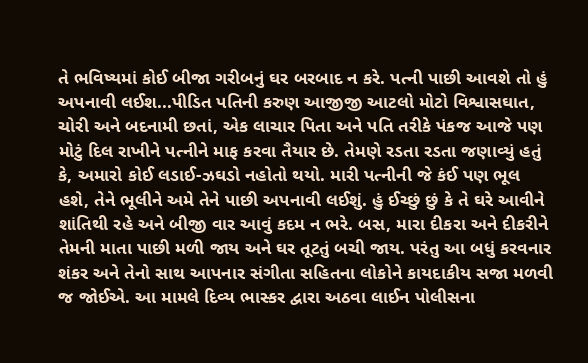તે ભવિષ્યમાં કોઈ બીજા ગરીબનું ઘર બરબાદ ન કરે. પત્ની પાછી આવશે તો હું અપનાવી લઈશ...પીડિત પતિની કરુણ આજીજી આટલો મોટો વિશ્વાસઘાત, ચોરી અને બદનામી છતાં, એક લાચાર પિતા અને પતિ તરીકે પંકજ આજે પણ મોટું દિલ રાખીને પત્નીને માફ કરવા તૈયાર છે. તેમણે રડતા રડતા જણાવ્યું હતું કે, અમારો કોઈ લડાઈ-ઝઘડો નહોતો થયો. મારી પત્નીની જે કંઈ પણ ભૂલ હશે, તેને ભૂલીને અમે તેને પાછી અપનાવી લઈશું. હું ઈચ્છું છું કે તે ઘરે આવીને શાંતિથી રહે અને બીજી વાર આવું કદમ ન ભરે. બસ, મારા દીકરા અને દીકરીને તેમની માતા પાછી મળી જાય અને ઘર તૂટતું બચી જાય. પરંતુ આ બધું કરવનાર શંકર અને તેનો સાથ આપનાર સંગીતા સહિતના લોકોને કાયદાકીય સજા મળવી જ જોઈએ. આ મામલે દિવ્ય ભાસ્કર દ્વારા અઠવા લાઈન પોલીસના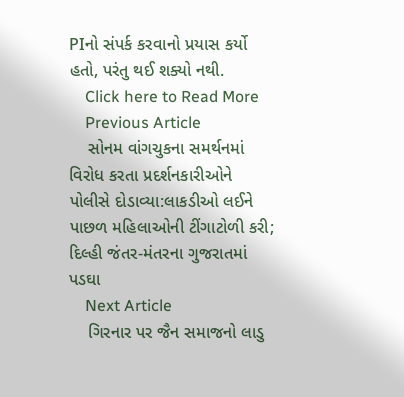PIનો સંપર્ક કરવાનો પ્રયાસ કર્યો હતો, પરંતુ થઈ શક્યો નથી.
    Click here to Read More
    Previous Article
    સોનમ વાંગચુકના સમર્થનમાં વિરોધ કરતા પ્રદર્શનકારીઓને પોલીસે દોડાવ્યા:લાકડીઓ લઈને પાછળ મહિલાઓની ટીંગાટોળી કરી; દિલ્હી જંતર-મંતરના ગુજરાતમાં પડઘા
    Next Article
    ગિરનાર પર જૈન સમાજનો લાડુ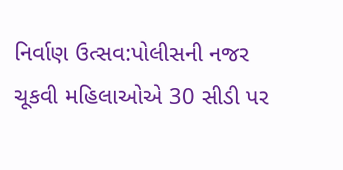નિર્વાણ ઉત્સવ:પોલીસની નજર ચૂકવી મહિલાઓએ 30 સીડી પર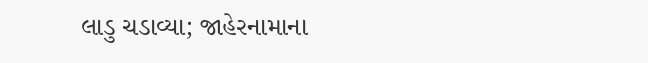લાડુ ચડાવ્યા; જાહેરનામાના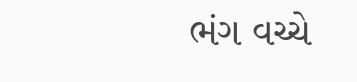ભંગ વચ્ચે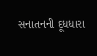સનાતનની દૂધધારા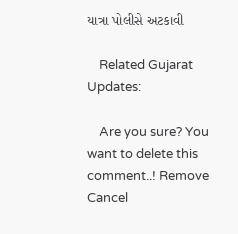યાત્રા પોલીસે અટકાવી

    Related Gujarat Updates:

    Are you sure? You want to delete this comment..! Remove Cancel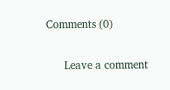Comments (0)

      Leave a comment